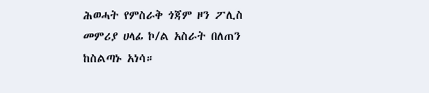ሕወሓት የምስራቅ ጎጃም ዞን ፖሊስ መምሪያ ሀላፊ ኮ/ል አስራት በለጠን ከስልጣኑ አነሳ።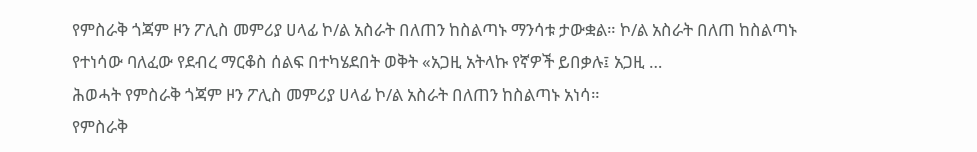የምስራቅ ጎጃም ዞን ፖሊስ መምሪያ ሀላፊ ኮ/ል አስራት በለጠን ከስልጣኑ ማንሳቱ ታውቋል። ኮ/ል አስራት በለጠ ከስልጣኑ የተነሳው ባለፈው የደብረ ማርቆስ ሰልፍ በተካሄደበት ወቅት «አጋዚ አትላኩ የኛዎች ይበቃሉ፤ አጋዚ …
ሕወሓት የምስራቅ ጎጃም ዞን ፖሊስ መምሪያ ሀላፊ ኮ/ል አስራት በለጠን ከስልጣኑ አነሳ።
የምስራቅ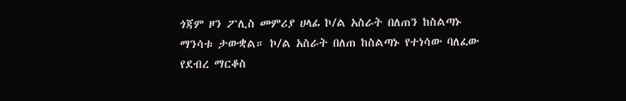ጎጃም ዞን ፖሊስ መምሪያ ሀላፊ ኮ/ል አስራት በለጠን ከስልጣኑ ማንሳቱ ታውቋል። ኮ/ል አስራት በለጠ ከስልጣኑ የተነሳው ባለፈው የደብረ ማርቆስ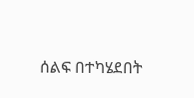ሰልፍ በተካሄደበት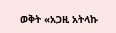ወቅት «አጋዚ አትላኩ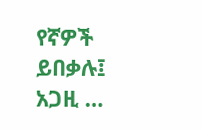የኛዎች ይበቃሉ፤ አጋዚ …